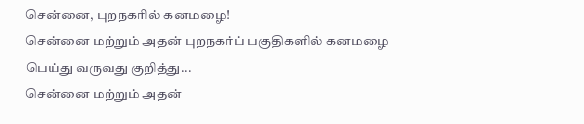சென்னை, புறநகரில் கனமழை!
சென்னை மற்றும் அதன் புறநகர்ப் பகுதிகளில் கனமழை பெய்து வருவது குறித்து...
சென்னை மற்றும் அதன்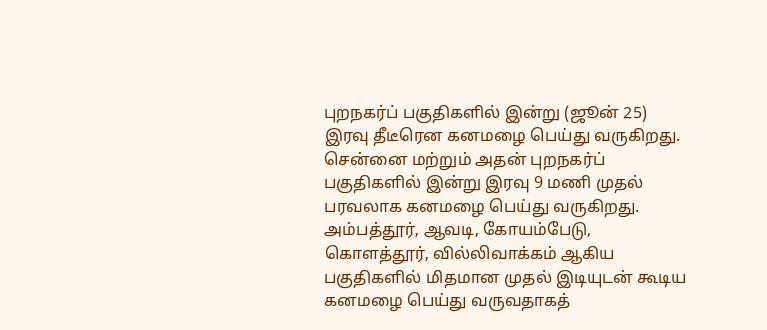புறநகர்ப் பகுதிகளில் இன்று (ஜூன் 25) இரவு தீடீரென கனமழை பெய்து வருகிறது.
சென்னை மற்றும் அதன் புறநகர்ப் பகுதிகளில் இன்று இரவு 9 மணி முதல் பரவலாக கனமழை பெய்து வருகிறது. அம்பத்தூர், ஆவடி, கோயம்பேடு, கொளத்தூர், வில்லிவாக்கம் ஆகிய பகுதிகளில் மிதமான முதல் இடியுடன் கூடிய கனமழை பெய்து வருவதாகத்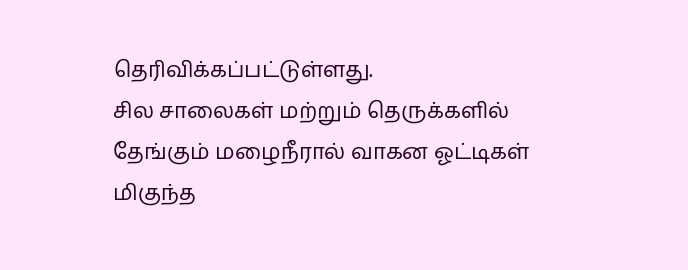தெரிவிக்கப்பட்டுள்ளது.
சில சாலைகள் மற்றும் தெருக்களில் தேங்கும் மழைநீரால் வாகன ஓட்டிகள் மிகுந்த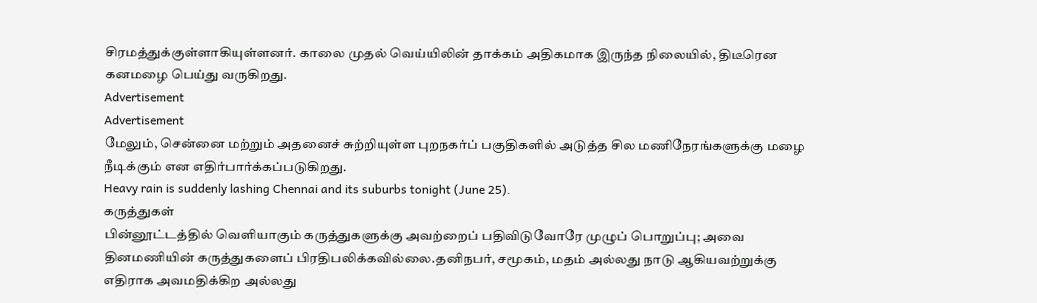சிரமத்துக்குள்ளாகியுள்ளனர். காலை முதல் வெய்யிலின் தாக்கம் அதிகமாக இருந்த நிலையில், திடீரென கனமழை பெய்து வருகிறது.
Advertisement
Advertisement
மேலும், சென்னை மற்றும் அதனைச் சுற்றியுள்ள புறநகர்ப் பகுதிகளில் அடுத்த சில மணிநேரங்களுக்கு மழை நீடிக்கும் என எதிர்பார்க்கப்படுகிறது.
Heavy rain is suddenly lashing Chennai and its suburbs tonight (June 25).
கருத்துகள்
பின்னூட்டத்தில் வெளியாகும் கருத்துகளுக்கு அவற்றைப் பதிவிடுவோரே முழுப் பொறுப்பு; அவை தினமணியின் கருத்துகளைப் பிரதிபலிக்கவில்லை.தனிநபர், சமூகம், மதம் அல்லது நாடு ஆகியவற்றுக்கு எதிராக அவமதிக்கிற அல்லது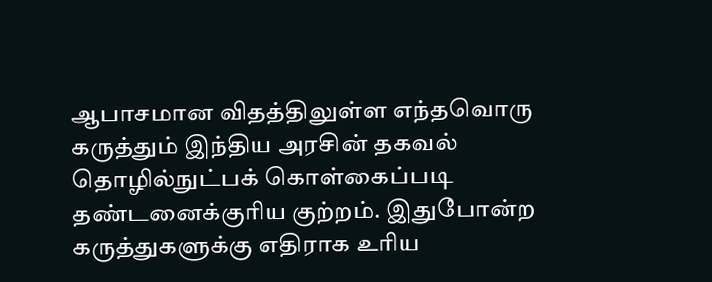ஆபாசமான விதத்திலுள்ள எந்தவொரு கருத்தும் இந்திய அரசின் தகவல் தொழில்நுட்பக் கொள்கைப்படி தண்டனைக்குரிய குற்றம். இதுபோன்ற கருத்துகளுக்கு எதிராக உரிய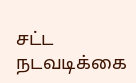சட்ட நடவடிக்கை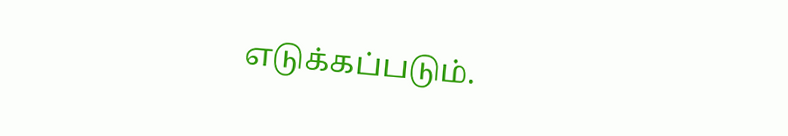எடுக்கப்படும்.